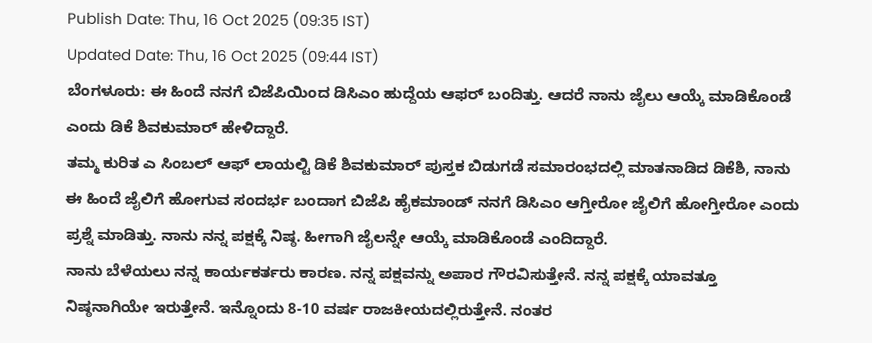Publish Date: Thu, 16 Oct 2025 (09:35 IST)
Updated Date: Thu, 16 Oct 2025 (09:44 IST)
ಬೆಂಗಳೂರು: ಈ ಹಿಂದೆ ನನಗೆ ಬಿಜೆಪಿಯಿಂದ ಡಿಸಿಎಂ ಹುದ್ದೆಯ ಆಫರ್ ಬಂದಿತ್ತು. ಆದರೆ ನಾನು ಜೈಲು ಆಯ್ಕೆ ಮಾಡಿಕೊಂಡೆ ಎಂದು ಡಿಕೆ ಶಿವಕುಮಾರ್ ಹೇಳಿದ್ದಾರೆ.
ತಮ್ಮ ಕುರಿತ ಎ ಸಿಂಬಲ್ ಆಫ್ ಲಾಯಲ್ಟಿ ಡಿಕೆ ಶಿವಕುಮಾರ್ ಪುಸ್ತಕ ಬಿಡುಗಡೆ ಸಮಾರಂಭದಲ್ಲಿ ಮಾತನಾಡಿದ ಡಿಕೆಶಿ, ನಾನು ಈ ಹಿಂದೆ ಜೈಲಿಗೆ ಹೋಗುವ ಸಂದರ್ಭ ಬಂದಾಗ ಬಿಜೆಪಿ ಹೈಕಮಾಂಡ್ ನನಗೆ ಡಿಸಿಎಂ ಆಗ್ತೀರೋ ಜೈಲಿಗೆ ಹೋಗ್ತೀರೋ ಎಂದು ಪ್ರಶ್ನೆ ಮಾಡಿತ್ತು. ನಾನು ನನ್ನ ಪಕ್ಷಕ್ಕೆ ನಿಷ್ಠ. ಹೀಗಾಗಿ ಜೈಲನ್ನೇ ಆಯ್ಕೆ ಮಾಡಿಕೊಂಡೆ ಎಂದಿದ್ದಾರೆ.
ನಾನು ಬೆಳೆಯಲು ನನ್ನ ಕಾರ್ಯಕರ್ತರು ಕಾರಣ. ನನ್ನ ಪಕ್ಷವನ್ನು ಅಪಾರ ಗೌರವಿಸುತ್ತೇನೆ. ನನ್ನ ಪಕ್ಷಕ್ಕೆ ಯಾವತ್ತೂ ನಿಷ್ಠನಾಗಿಯೇ ಇರುತ್ತೇನೆ. ಇನ್ನೊಂದು 8-10 ವರ್ಷ ರಾಜಕೀಯದಲ್ಲಿರುತ್ತೇನೆ. ನಂತರ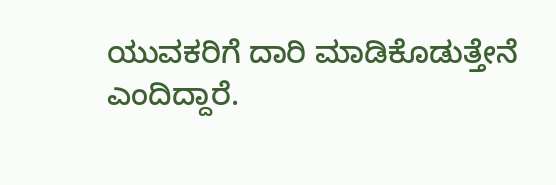ಯುವಕರಿಗೆ ದಾರಿ ಮಾಡಿಕೊಡುತ್ತೇನೆ ಎಂದಿದ್ದಾರೆ.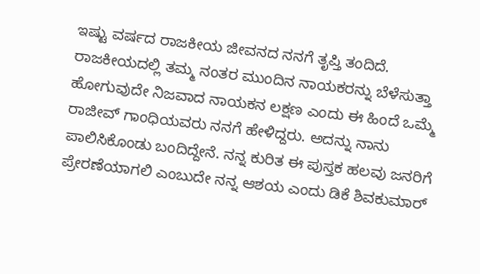ಇಷ್ಟು ವರ್ಷದ ರಾಜಕೀಯ ಜೀವನದ ನನಗೆ ತೃಪ್ತಿ ತಂದಿದೆ. ರಾಜಕೀಯದಲ್ಲಿ ತಮ್ಮ ನಂತರ ಮುಂದಿನ ನಾಯಕರನ್ನು ಬೆಳೆಸುತ್ತಾ ಹೋಗುವುದೇ ನಿಜವಾದ ನಾಯಕನ ಲಕ್ಷಣ ಎಂದು ಈ ಹಿಂದೆ ಒಮ್ಮೆ ರಾಜೀವ್ ಗಾಂಧಿಯವರು ನನಗೆ ಹೇಳಿದ್ದರು. ಅದನ್ನು ನಾನು ಪಾಲಿಸಿಕೊಂಡು ಬಂದಿದ್ದೇನೆ. ನನ್ನ ಕುರಿತ ಈ ಪುಸ್ತಕ ಹಲವು ಜನರಿಗೆ ಪ್ರೇರಣೆಯಾಗಲಿ ಎಂಬುದೇ ನನ್ನ ಆಶಯ ಎಂದು ಡಿಕೆ ಶಿವಕುಮಾರ್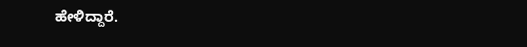ಹೇಳಿದ್ದಾರೆ.